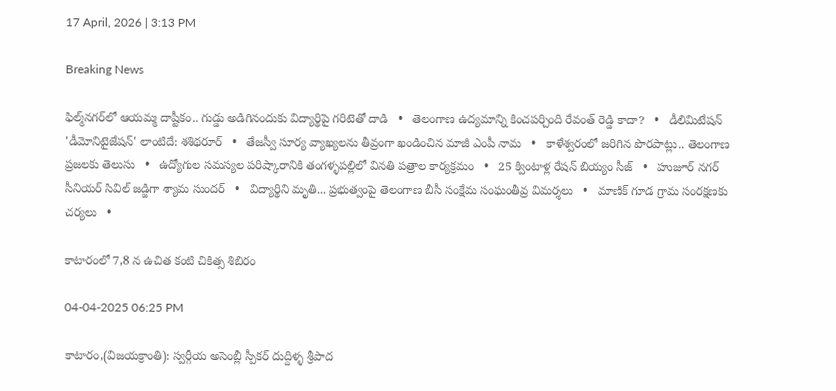17 April, 2026 | 3:13 PM

Breaking News

ఫిల్మ్‌నగర్‌లో ఆయమ్మ దాష్టీకం.. గుడ్డు అడిగినందుకు విద్యార్థిపై గరిటెతో దాడి   •   తెలంగాణ ఉద్యమాన్ని కించపర్చింది రేవంత్ రెడ్డి కాదా?   •   డీలిమిటేషన్ 'డీమోనిటైజేషన్' లాంటిదే: శశిథరూర్   •   తేజస్వీ సూర్య వ్యాఖ్యలను తీవ్రంగా ఖండించిన మాజీ ఎంపీ నామ   •   కాళేశ్వరంలో జరిగిన పొరపాట్లు.. తెలంగాణ ప్రజలకు తెలుసు   •   ఉద్యోగుల సమస్యల పరిష్కారానికి తంగళ్ళపల్లిలో వినతి పత్రాల కార్యక్రమం   •   25 క్వింటాళ్ల రేషన్ బియ్యం సీజ్   •   హుజూర్ నగర్ సీనియర్ సివిల్ జడ్జిగా శ్యామ సుందర్   •   విద్యార్థిని మృతి... ప్రభుత్వంపై తెలంగాణ బీసీ సంక్షేమ సంఘంతీవ్ర విమర్శలు   •   మాణిక్ గూడ గ్రామ సంరక్షణకు చర్యలు   •

కాటారంలో 7,8 న ఉచిత కంటి చికిత్స శిబిరం

04-04-2025 06:25 PM

కాటారం,(విజయక్రాంతి): స్వర్గీయ అసెంబ్లీ స్పీకర్ దుద్దిళ్ళ శ్రీపాద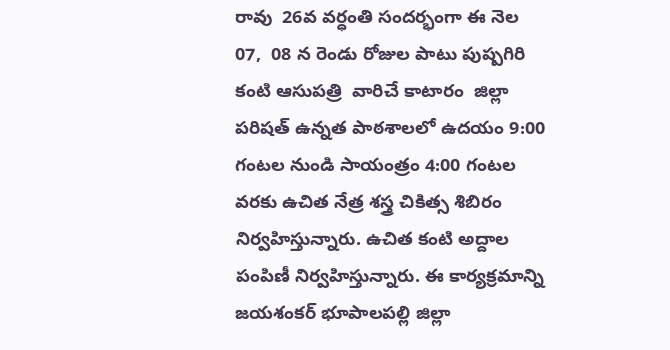రావు  26వ వర్ధంతి సందర్భంగా ఈ నెల 07,  08 న రెండు రోజుల పాటు పుష్పగిరి కంటి ఆసుపత్రి  వారిచే కాటారం  జిల్లా పరిషత్ ఉన్నత పాఠశాలలో ఉదయం 9:00 గంటల నుండి సాయంత్రం 4:00 గంటల వరకు ఉచిత నేత్ర శస్త్ర చికిత్స శిబిరం నిర్వహిస్తున్నారు. ఉచిత కంటి అద్దాల పంపిణీ నిర్వహిస్తున్నారు. ఈ కార్యక్రమాన్ని జయశంకర్ భూపాలపల్లి జిల్లా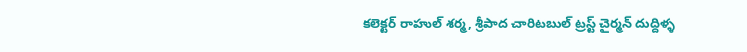కలెక్టర్ రాహుల్ శర్మ, శ్రీపాద చారిటబుల్ ట్రస్ట్ చైర్మన్ దుద్దిళ్ళ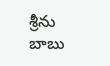శ్రీను బాబు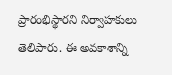ప్రారంభిస్థారని నిర్వాహకులు తెలిపారు. ఈ అవకాశాన్ని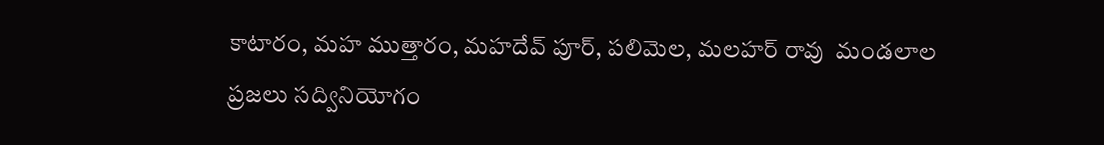కాటారం, మహ ముత్తారం, మహదేవ్ పూర్, పలిమెల, మలహర్ రావు  మండలాల ప్రజలు సద్వినియోగం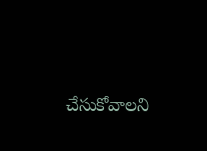చేసుకోవాలని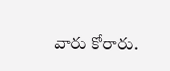వారు కోరారు.